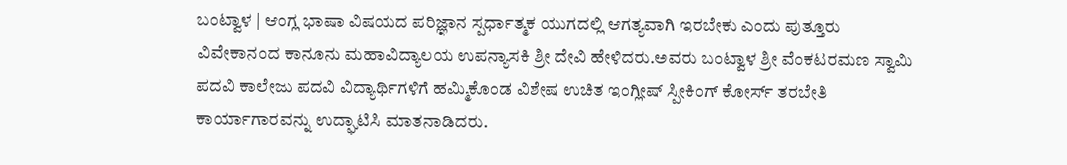ಬಂಟ್ವಾಳ | ಆಂಗ್ಲ ಭಾಷಾ ವಿಷಯದ ಪರಿಜ್ಞಾನ ಸ್ಪರ್ಧಾತ್ಮಕ ಯುಗದಲ್ಲಿ ಆಗತ್ಯವಾಗಿ ಇರಬೇಕು ಎಂದು ಪುತ್ತೂರು ವಿವೇಕಾನಂದ ಕಾನೂನು ಮಹಾವಿದ್ಯಾಲಯ ಉಪನ್ಯಾಸಕಿ ಶ್ರೀ ದೇವಿ ಹೇಳಿದರು.ಅವರು ಬಂಟ್ವಾಳ ಶ್ರೀ ವೆಂಕಟರಮಣ ಸ್ವಾಮಿ ಪದವಿ ಕಾಲೇಜು ಪದವಿ ವಿದ್ಯಾರ್ಥಿಗಳಿಗೆ ಹಮ್ಮಿಕೊಂಡ ವಿಶೇಷ ಉಚಿತ ಇಂಗ್ಲೀಷ್ ಸ್ಪೀಕಿಂಗ್ ಕೋರ್ಸ್ ತರಬೇತಿ ಕಾರ್ಯಾಗಾರವನ್ನು ಉದ್ಘಾಟಿಸಿ ಮಾತನಾಡಿದರು.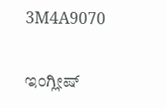3M4A9070

ಇಂಗ್ಲೀಷ್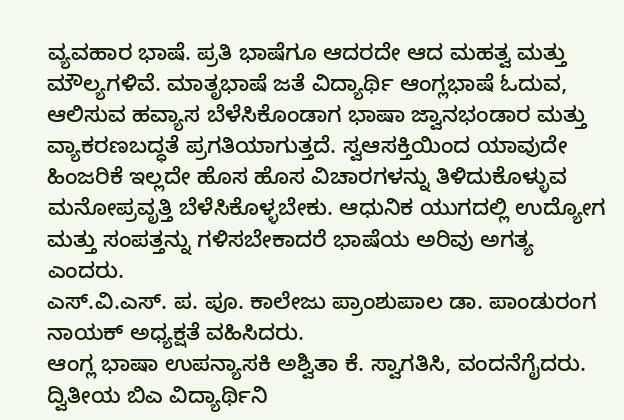ವ್ಯವಹಾರ ಭಾಷೆ. ಪ್ರತಿ ಭಾಷೆಗೂ ಆದರದೇ ಆದ ಮಹತ್ವ ಮತ್ತು ಮೌಲ್ಯಗಳಿವೆ. ಮಾತೃಭಾಷೆ ಜತೆ ವಿದ್ಯಾರ್ಥಿ ಆಂಗ್ಲಭಾಷೆ ಓದುವ, ಆಲಿಸುವ ಹವ್ಯಾಸ ಬೆಳೆಸಿಕೊಂಡಾಗ ಭಾಷಾ ಜ್ವಾನಭಂಡಾರ ಮತ್ತು ವ್ಯಾಕರಣಬದ್ಧತೆ ಪ್ರಗತಿಯಾಗುತ್ತದೆ. ಸ್ವಆಸಕ್ತಿಯಿಂದ ಯಾವುದೇ ಹಿಂಜರಿಕೆ ಇಲ್ಲದೇ ಹೊಸ ಹೊಸ ವಿಚಾರಗಳನ್ನು ತಿಳಿದುಕೊಳ್ಳುವ ಮನೋಪ್ರವೃತ್ತಿ ಬೆಳೆಸಿಕೊಳ್ಳಬೇಕು. ಆಧುನಿಕ ಯುಗದಲ್ಲಿ ಉದ್ಯೋಗ ಮತ್ತು ಸಂಪತ್ತನ್ನು ಗಳಿಸಬೇಕಾದರೆ ಭಾಷೆಯ ಅರಿವು ಅಗತ್ಯ ಎಂದರು.
ಎಸ್.ವಿ.ಎಸ್. ಪ. ಪೂ. ಕಾಲೇಜು ಪ್ರಾಂಶುಪಾಲ ಡಾ. ಪಾಂಡುರಂಗ ನಾಯಕ್ ಅಧ್ಯಕ್ಷತೆ ವಹಿಸಿದರು.
ಆಂಗ್ಲ ಭಾಷಾ ಉಪನ್ಯಾಸಕಿ ಅಶ್ವಿತಾ ಕೆ. ಸ್ವಾಗತಿಸಿ, ವಂದನೆಗೈದರು. ದ್ವಿತೀಯ ಬಿಎ ವಿದ್ಯಾರ್ಥಿನಿ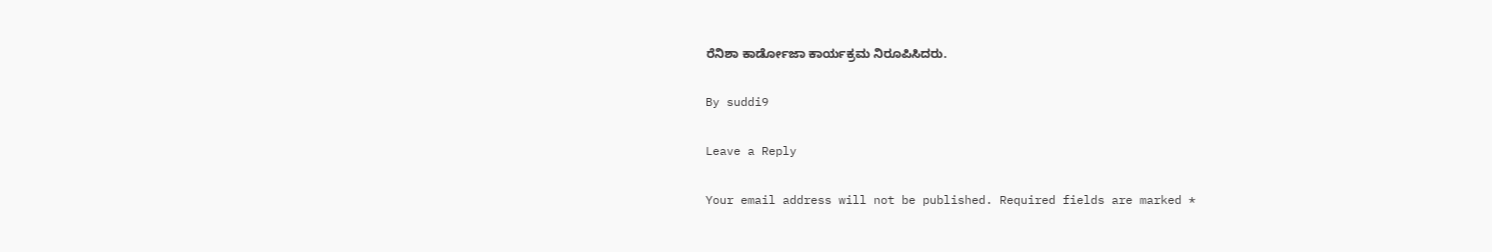ರೆನಿಶಾ ಕಾರ್ಡೋಜಾ ಕಾರ್ಯಕ್ರಮ ನಿರೂಪಿಸಿದರು.

By suddi9

Leave a Reply

Your email address will not be published. Required fields are marked *